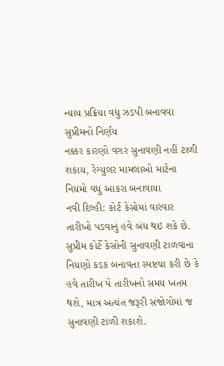ન્યાય પ્રક્રિયા વધુ ઝડપી બનાવવા સુપ્રીમનો નિર્ણય
નક્કર કારણો વગર સુનાવણી નહીં ટાળી શકાય, રેગ્યુલર મામલાઓ માટેના નિયમો વધુ આકરા બનાવાયા
નવી દિલ્હી: કોર્ટ કેસોમાં વારંવાર તારીખો પડવાનું હવે બંધ થઇ શકે છે. સુપ્રીમ કોર્ટે કેસોની સુનાવણી ટાળવાના નિયણો કડક બનાવતા સ્પષ્ટચા કરી છે કે હવે તારીખ પે તારીખનો સમય ખતમ થશે, માત્ર અત્યંત જરૂરી સંજોગોમાં જ સુનાવણી ટાળી શકાશે.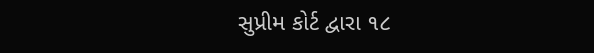સુપ્રીમ કોર્ટ દ્વારા ૧૮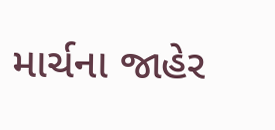માર્ચના જાહેર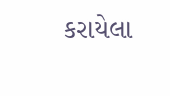કરાયેલા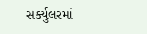સર્ક્યુલરમાં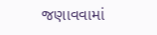જણાવવામાં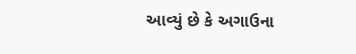આવ્યું છે કે અગાઉના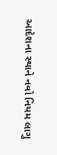આદેશના સ્થાને નવો નિયમ લાગુ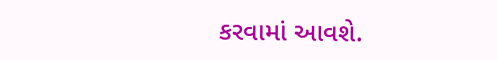કરવામાં આવશે.